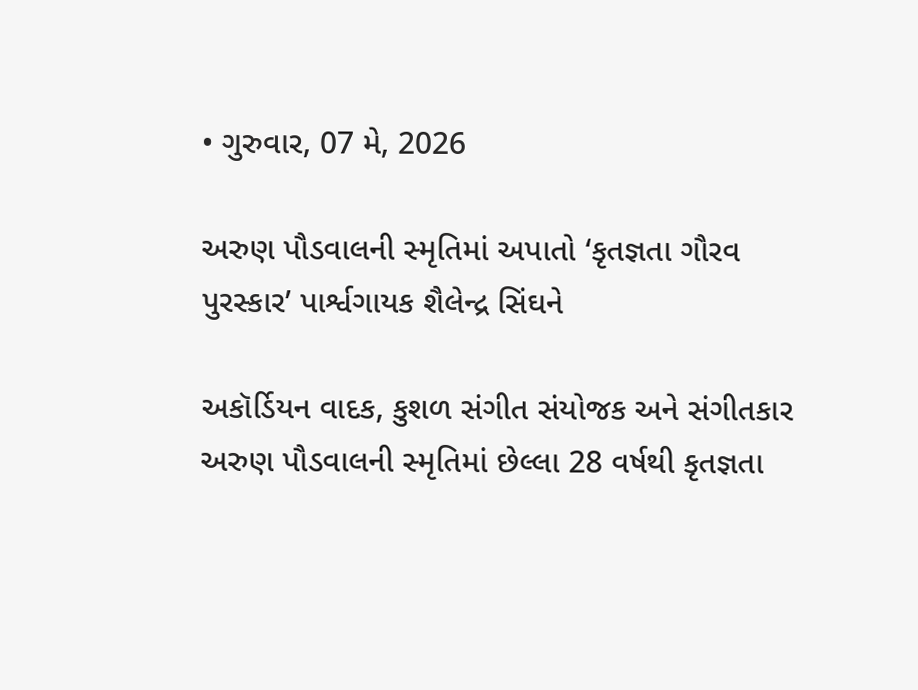• ગુરુવાર, 07 મે, 2026

અરુણ પૌડવાલની સ્મૃતિમાં અપાતો ‘કૃતજ્ઞતા ગૌરવ પુરસ્કાર’ પાર્શ્વગાયક શૈલેન્દ્ર સિંઘને

અકૉર્ડિયન વાદક, કુશળ સંગીત સંયોજક અને સંગીતકાર અરુણ પૌડવાલની સ્મૃતિમાં છેલ્લા 28 વર્ષથી કૃતજ્ઞતા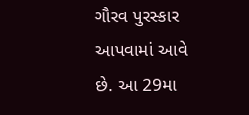ગૌરવ પુરસ્કાર આપવામાં આવે છે. આ 29મા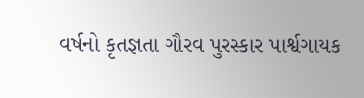વર્ષનો કૃતજ્ઞતા ગૌરવ પુરસ્કાર પાર્શ્વગાયક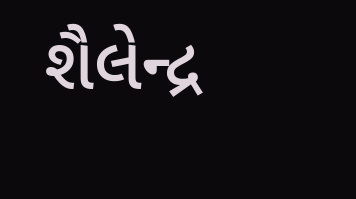શૈલેન્દ્ર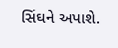સિંઘને અપાશે.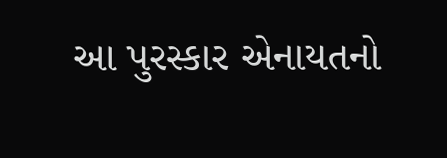આ પુરસ્કાર એનાયતનો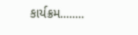કાર્યક્રમ........